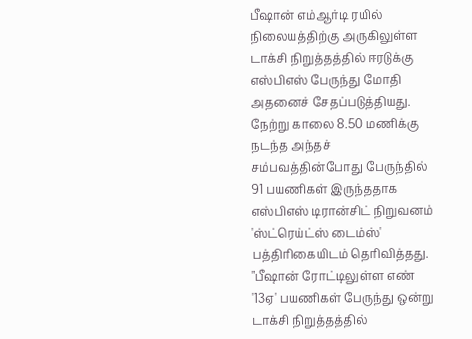பீஷான் எம்ஆர்டி ரயில் நிலையத்திற்கு அருகிலுள்ள டாக்சி நிறுத்தத்தில் ஈரடுக்கு எஸ்பிஎஸ் பேருந்து மோதி அதனைச் சேதப்படுத்தியது. நேற்று காலை 8.50 மணிக்கு நடந்த அந்தச் சம்பவத்தின்போது பேருந்தில் 91 பயணிகள் இருந்ததாக எஸ்பிஎஸ் டிரான்சிட் நிறுவனம் 'ஸ்ட்ரெய்ட்ஸ் டைம்ஸ்' பத்திரிகையிடம் தெரிவித்தது.
"பீஷான் ரோட்டிலுள்ள எண் '13ஏ' பயணிகள் பேருந்து ஒன்று டாக்சி நிறுத்தத்தில்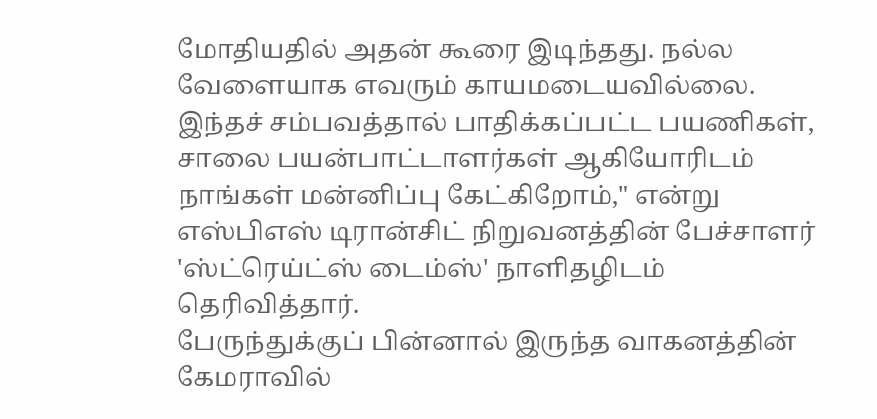மோதியதில் அதன் கூரை இடிந்தது. நல்ல வேளையாக எவரும் காயமடையவில்லை. இந்தச் சம்பவத்தால் பாதிக்கப்பட்ட பயணிகள், சாலை பயன்பாட்டாளர்கள் ஆகியோரிடம் நாங்கள் மன்னிப்பு கேட்கிறோம்," என்று எஸ்பிஎஸ் டிரான்சிட் நிறுவனத்தின் பேச்சாளர் 'ஸ்ட்ரெய்ட்ஸ் டைம்ஸ்' நாளிதழிடம் தெரிவித்தார்.
பேருந்துக்குப் பின்னால் இருந்த வாகனத்தின் கேமராவில்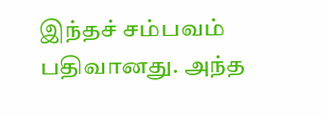இந்தச் சம்பவம் பதிவானது. அந்த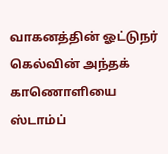வாகனத்தின் ஓட்டுநர் கெல்வின் அந்தக் காணொளியை ஸ்டாம்ப்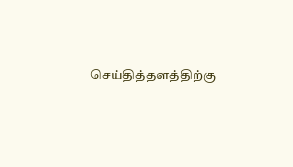செய்தித்தளத்திற்கு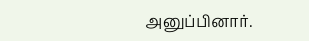அனுப்பினார்.